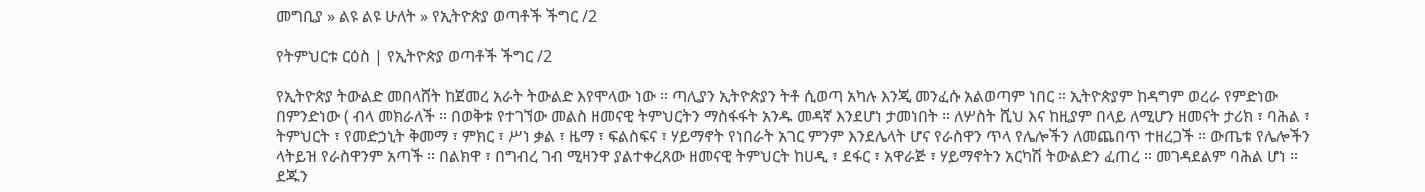መግቢያ » ልዩ ልዩ ሁለት » የኢትዮጵያ ወጣቶች ችግር /2

የትምህርቱ ርዕስ | የኢትዮጵያ ወጣቶች ችግር /2

የኢትዮጵያ ትውልድ መበላሸት ከጀመረ አራት ትውልድ እየሞላው ነው ። ጣሊያን ኢትዮጵያን ትቶ ሲወጣ አካሉ እንጂ መንፈሱ አልወጣም ነበር ። ኢትዮጵያም ከዳግም ወረራ የምድነው በምንድነው ( ብላ መክራለች ። በወቅቱ የተገኘው መልስ ዘመናዊ ትምህርትን ማስፋፋት አንዱ መዳኛ እንደሆነ ታመነበት ። ለሦስት ሺህ እና ከዚያም በላይ ለሚሆን ዘመናት ታሪክ ፣ ባሕል ፣ ትምህርት ፣ የመድኃኒት ቅመማ ፣ ምክር ፣ ሥነ ቃል ፣ ዜማ ፣ ፍልስፍና ፣ ሃይማኖት የነበራት አገር ምንም እንደሌላት ሆና የራስዋን ጥላ የሌሎችን ለመጨበጥ ተዘረጋች ። ውጤቱ የሌሎችን ላትይዝ የራስዋንም አጣች ። በልክዋ ፣ በግብረ ገብ ሚዛንዋ ያልተቀረጸው ዘመናዊ ትምህርት ከሀዲ ፣ ደፋር ፣ አዋራጅ ፣ ሃይማኖትን አርካሽ ትውልድን ፈጠረ ። መገዳደልም ባሕል ሆነ ። ደጁን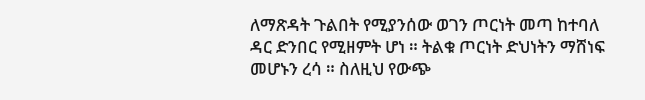ለማጽዳት ጉልበት የሚያንሰው ወገን ጦርነት መጣ ከተባለ ዳር ድንበር የሚዘምት ሆነ ። ትልቁ ጦርነት ድህነትን ማሸነፍ መሆኑን ረሳ ። ስለዚህ የውጭ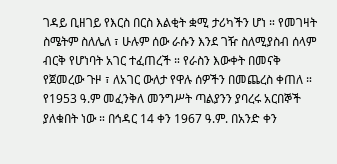ገዳይ ቢዘገይ የእርስ በርስ እልቂት ቋሚ ታሪካችን ሆነ ። የመገዛት ስሜትም ስለሌለ ፣ ሁሉም ሰው ራሱን እንደ ገዥ ስለሚያስብ ሰላም ብርቅ የሆነባት አገር ተፈጠረች ። የራስን እውቀት በመናቅ የጀመረው ጉዞ ፣ ለአገር ውለታ የዋሉ ሰዎችን በመጨረስ ቀጠለ ። የ1953 ዓ.ም መፈንቅለ መንግሥት ጣልያንን ያባረሩ አርበኞች ያለቁበት ነው ። በኅዳር 14 ቀን 1967 ዓ.ም. በአንድ ቀን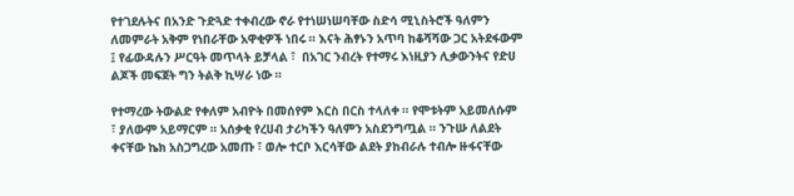የተገደሉትና በአንድ ጉድጓድ ተቀብረው ኖራ የተነሠነሠባቸው ስድሳ ሚኒስትሮች ዓለምን ለመምራት አቅም የነበራቸው አዋቂዎች ነበሩ ። እናት ሕፃኑን አጥባ ከቆሻሻው ጋር አትደፋውም ፤ የፊውዳሉን ሥርዓት መጥላት ይቻላል ፣  በአገር ንብረት የተማሩ እነዚያን ሊቃውንትና የድሀ ልጆች መፍጀት ግን ትልቅ ኪሣራ ነው ።

የተማረው ትውልድ የቀለም አብዮት በመሰየም እርስ በርስ ተላለቀ ። የሞቱትም አይመለሱም ፣ ያለውም አይማርም ። አሰቃቂ የረሀብ ታሪካችን ዓለምን አስደንግጧል ። ንጉሡ ለልደት ቀናቸው ኬክ አስጋግረው አመጡ ፣ ወሎ ተርቦ እርሳቸው ልደት ያከብራሉ ተብሎ ዙፋናቸው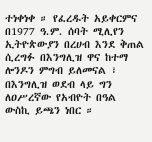ተነቀነቀ ። የፈረዱት አይቀርምና በ1977 ዓ.ም. ሰባት ሚሊየን ኢትዮጵውያን በረሀብ እንደ ቅጠል ሲረግፉ በእንግሊዝ ዋና ከተማ ሎንዶን ምግብ ይለመናል ፣ በእንግሊዝ ወደብ ላይ ግን ለዐሥረኛው የአብዮት በዓል ውስኪ ይጫን ነበር ።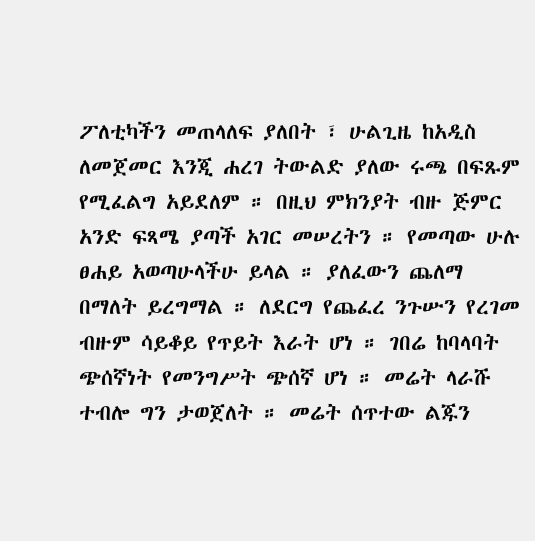ፖለቲካችን መጠላለፍ ያለበት ፣ ሁልጊዜ ከአዲስ ለመጀመር እንጂ ሐረገ ትውልድ ያለው ሩጫ በፍጹም የሚፈልግ አይደለም ። በዚህ ምክንያት ብዙ ጅምር አንድ ፍጻሜ ያጣች አገር መሠረትን ። የመጣው ሁሉ ፀሐይ አወጣሁላችሁ ይላል ። ያለፈውን ጨለማ በማለት ይረግማል ። ለደርግ የጨፈረ ንጉሡን የረገመ ብዙም ሳይቆይ የጥይት እራት ሆነ ። ገበሬ ከባላባት ጭሰኛነት የመንግሥት ጭሰኛ ሆነ ። መሬት ላራሹ ተብሎ ግን ታወጀለት ። መሬት ሰጥተው ልጁን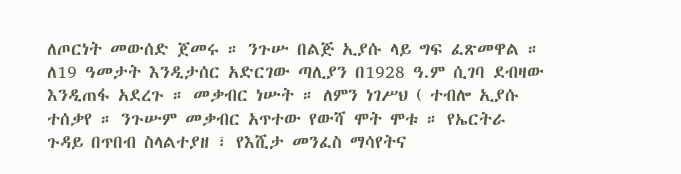ለጦርነት መውሰድ ጀመሩ ። ንጉሡ በልጅ ኢያሱ ላይ ግፍ ፈጽመዋል ። ለ19 ዓመታት እንዲታሰር አድርገው ጣሊያን በ1928 ዓ.ም ሲገባ ደብዛው እንዲጠፋ አደረጉ ። መቃብር ነሡት ። ለምን ነገሥህ ( ተብሎ ኢያሱ ተሰቃየ ። ንጉሡም መቃብር አጥተው የውሻ ሞት ሞቱ ። የኤርትራ ጉዳይ በጥበብ ስላልተያዘ ፣ የእሺታ መንፈስ ማሳየትና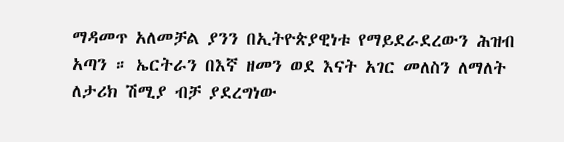ማዳመጥ አለመቻል ያንን በኢትዮጵያዊነቱ የማይደራደረውን ሕዝብ አጣን ። ኤርትራን በእኛ ዘመን ወደ እናት አገር መለስን ለማለት ለታሪክ ሽሚያ ብቻ ያደረግነው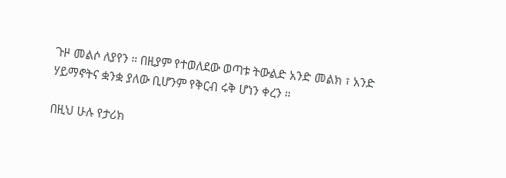ጉዞ መልሶ ለያየን ። በዚያም የተወለደው ወጣቱ ትውልድ አንድ መልክ ፣ አንድ ሃይማኖትና ቋንቋ ያለው ቢሆንም የቅርብ ሩቅ ሆነን ቀረን ።

በዚህ ሁሉ የታሪክ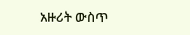አዙሪት ውስጥ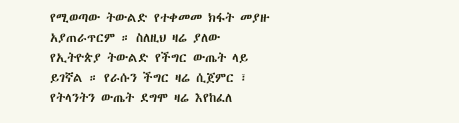የሚወጣው ትውልድ የተቀመመ ክፋት መያዙ አያጠራጥርም ። ስለዚህ ዛሬ ያለው የኢትዮጵያ ትውልድ የችግር ውጤት ላይ ይገኛል ። የራሱን ችግር ዛሬ ሲጀምር ፣ የትላንትን ውጤት ደግሞ ዛሬ እየከፈለ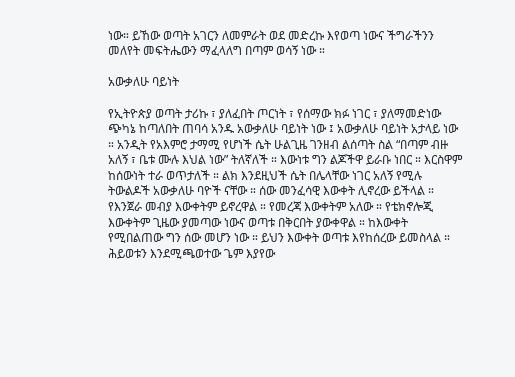ነው። ይኸው ወጣት አገርን ለመምራት ወደ መድረኩ እየወጣ ነውና ችግራችንን መለየት መፍትሔውን ማፈላለግ በጣም ወሳኝ ነው ።

አውቃለሁ ባይነት

የኢትዮጵያ ወጣት ታሪኩ ፣ ያለፈበት ጦርነት ፣ የሰማው ክፉ ነገር ፣ ያለማመድነው ጭካኔ ከጣለበት ጠባሳ አንዱ አውቃለሁ ባይነት ነው ፤ አውቃለሁ ባይነት አታላይ ነው ። አንዲት የአእምሮ ታማሚ የሆነች ሴት ሁልጊዜ ገንዘብ ልሰጣት ስል “በጣም ብዙ አለኝ ፣ ቤቱ ሙሉ እህል ነው” ትለኛለች ። እውነቱ ግን ልጆችዋ ይራቡ ነበር ። እርስዋም ከሰውነት ተራ ወጥታለች ። ልክ እንደዚህች ሴት በሌላቸው ነገር አለኝ የሚሉ ትውልዶች አውቃለሁ ባዮች ናቸው ። ሰው መንፈሳዊ እውቀት ሊኖረው ይችላል ። የእንጀራ መብያ እውቀትም ይኖረዋል ። የመረጃ እውቀትም አለው ። የቴክኖሎጂ እውቀትም ጊዜው ያመጣው ነውና ወጣቱ በቅርበት ያውቀዋል ። ከእውቀት የሚበልጠው ግን ሰው መሆን ነው ። ይህን እውቀት ወጣቱ እየከሰረው ይመስላል ። ሕይወቱን እንደሚጫወተው ጌም እያየው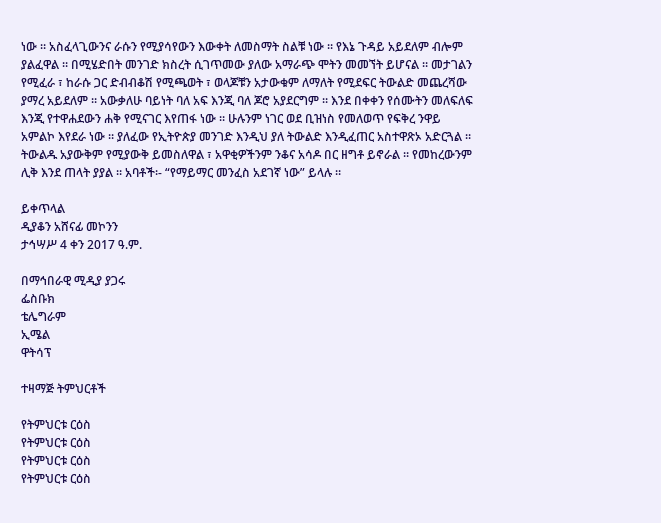ነው ። አስፈላጊውንና ራሱን የሚያሳየውን እውቀት ለመስማት ስልቹ ነው ። የእኔ ጉዳይ አይደለም ብሎም ያልፈዋል ። በሚሄድበት መንገድ ክስረት ሲገጥመው ያለው አማራጭ ሞትን መመኘት ይሆናል ። መታገልን የሚፈራ ፣ ከራሱ ጋር ድብብቆሽ የሚጫወት ፣ ወላጆቹን አታውቁም ለማለት የሚደፍር ትውልድ መጨረሻው ያማረ አይደለም ። አውቃለሁ ባይነት ባለ አፍ እንጂ ባለ ጆሮ አያደርግም ። እንደ በቀቀን የሰሙትን መለፍለፍ እንጂ የተዋሐደውን ሐቅ የሚናገር እየጠፋ ነው ። ሁሉንም ነገር ወደ ቢዝነስ የመለወጥ የፍቅረ ንዋይ አምልኮ እየደራ ነው ። ያለፈው የኢትዮጵያ መንገድ እንዲህ ያለ ትውልድ እንዲፈጠር አስተዋጽኦ አድርጓል ። ትውልዱ አያውቅም የሚያውቅ ይመስለዋል ፣ አዋቂዎችንም ንቆና አሳዶ በር ዘግቶ ይኖራል ። የመከረውንም ሊቅ እንደ ጠላት ያያል ። አባቶች፡- “የማይማር መንፈስ አደገኛ ነው” ይላሉ ።

ይቀጥላል
ዲያቆን አሸናፊ መኮንን
ታኅሣሥ 4 ቀን 2017 ዓ.ም.

በማኅበራዊ ሚዲያ ያጋሩ
ፌስቡክ
ቴሌግራም
ኢሜል
ዋትሳፕ

ተዛማጅ ትምህርቶች

የትምህርቱ ርዕስ
የትምህርቱ ርዕስ
የትምህርቱ ርዕስ
የትምህርቱ ርዕስ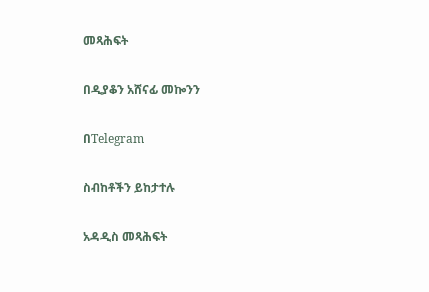መጻሕፍት

በዲያቆን አሸናፊ መኰንን

በTelegram

ስብከቶችን ይከታተሉ

አዳዲስ መጻሕፍት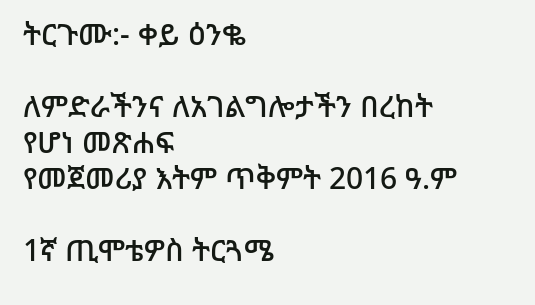ትርጉሙ:- ቀይ ዕንቈ

ለምድራችንና ለአገልግሎታችን በረከት የሆነ መጽሐፍ
የመጀመሪያ እትም ጥቅምት 2016 ዓ.ም

1ኛ ጢሞቴዎስ ትርጓሜ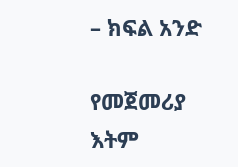– ክፍል አንድ

የመጀመሪያ እትም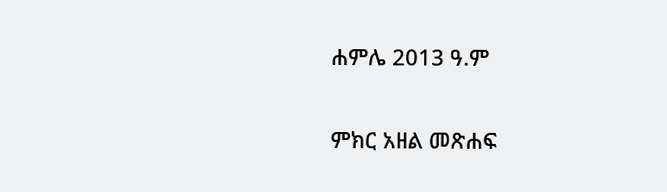ሐምሌ 2013 ዓ.ም

ምክር አዘል መጽሐፍ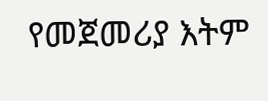የመጀመሪያ እትም